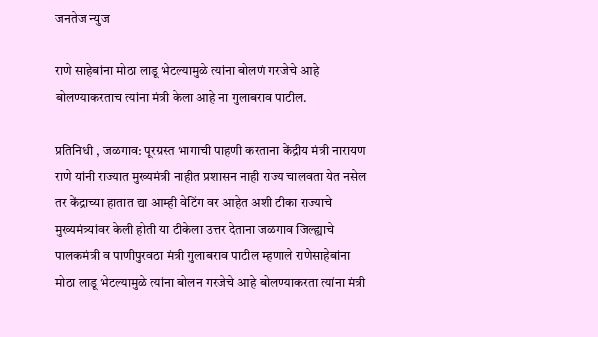जनतेज न्युज

राणे साहेबांना मोठा लाडू भेटल्यामुळे त्यांना बोलणं गरजेचे आहे बोलण्याकरताच त्यांना मंत्री केला आहे ना गुलाबराव पाटील.

प्रतिनिधी , जळगाव: पूरग्रस्त भागाची पाहणी करताना केंद्रीय मंत्री नारायण राणे यांनी राज्यात मुख्यमंत्री नाहीत प्रशासन नाही राज्य चालवता येत नसेल तर केंद्राच्या हातात द्या आम्ही वेटिंग वर आहेत अशी टीका राज्याचे मुख्यमंत्र्यांवर केली होती या टीकेला उत्तर देताना जळगाव जिल्ह्याचे पालकमंत्री व पाणीपुरवठा मंत्री गुलाबराव पाटील म्हणाले राणेसाहेबांना मोठा लाडू भेटल्यामुळे त्यांना बोलन गरजेचे आहे बोलण्याकरता त्यांना मंत्री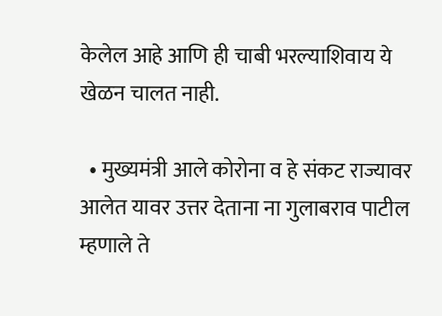केलेल आहे आणि ही चाबी भरल्याशिवाय ये खेळन चालत नाही.

  • मुख्यमंत्री आले कोरोना व हे संकट राज्यावर आलेत यावर उत्तर देताना ना गुलाबराव पाटील म्हणाले ते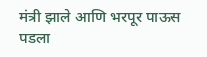मंत्री झाले आणि भरपूर पाऊस पडला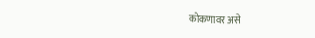कोकणावर असे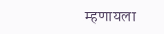म्हणायला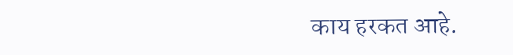काय हरकत आहे.